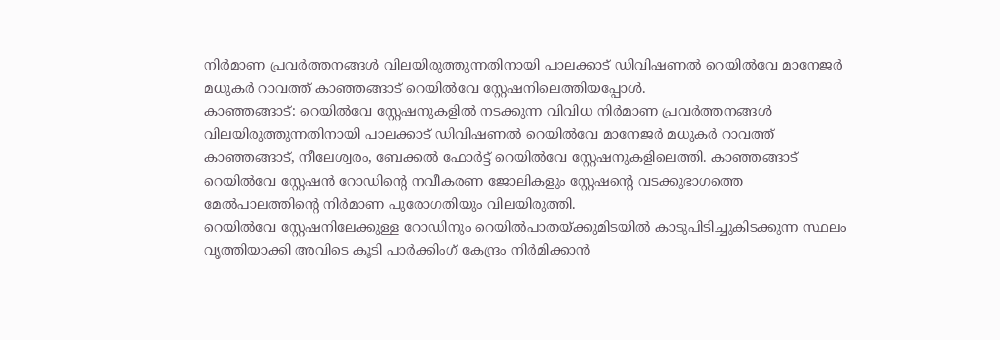നിർമാണ പ്രവർത്തനങ്ങൾ വിലയിരുത്തുന്നതിനായി പാലക്കാട് ഡിവിഷണൽ റെയിൽവേ മാനേജർ മധുകർ റാവത്ത് കാഞ്ഞങ്ങാട് റെയിൽവേ സ്റ്റേഷനിലെത്തിയപ്പോൾ.
കാഞ്ഞങ്ങാട്: റെയിൽവേ സ്റ്റേഷനുകളിൽ നടക്കുന്ന വിവിധ നിർമാണ പ്രവർത്തനങ്ങൾ വിലയിരുത്തുന്നതിനായി പാലക്കാട് ഡിവിഷണൽ റെയിൽവേ മാനേജർ മധുകർ റാവത്ത് കാഞ്ഞങ്ങാട്, നീലേശ്വരം, ബേക്കൽ ഫോർട്ട് റെയിൽവേ സ്റ്റേഷനുകളിലെത്തി. കാഞ്ഞങ്ങാട് റെയിൽവേ സ്റ്റേഷൻ റോഡിന്റെ നവീകരണ ജോലികളും സ്റ്റേഷന്റെ വടക്കുഭാഗത്തെ മേൽപാലത്തിന്റെ നിർമാണ പുരോഗതിയും വിലയിരുത്തി.
റെയിൽവേ സ്റ്റേഷനിലേക്കുള്ള റോഡിനും റെയിൽപാതയ്ക്കുമിടയിൽ കാടുപിടിച്ചുകിടക്കുന്ന സ്ഥലം വൃത്തിയാക്കി അവിടെ കൂടി പാർക്കിംഗ് കേന്ദ്രം നിർമിക്കാൻ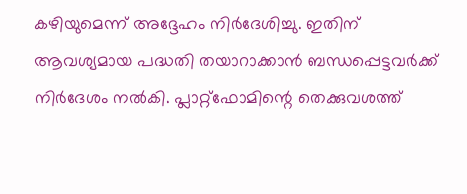കഴിയുമെന്ന് അദ്ദേഹം നിർദേശിച്ചു. ഇതിന് ആവശ്യമായ പദ്ധതി തയാറാക്കാൻ ബന്ധപ്പെട്ടവർക്ക് നിർദേശം നൽകി. പ്ലാറ്റ്ഫോമിന്റെ തെക്കുവശത്ത്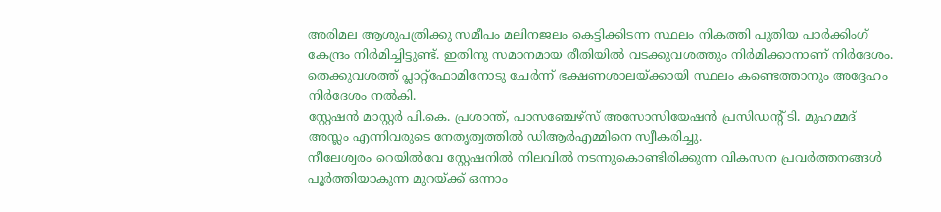അരിമല ആശുപത്രിക്കു സമീപം മലിനജലം കെട്ടിക്കിടന്ന സ്ഥലം നികത്തി പുതിയ പാർക്കിംഗ് കേന്ദ്രം നിർമിച്ചിട്ടുണ്ട്. ഇതിനു സമാനമായ രീതിയിൽ വടക്കുവശത്തും നിർമിക്കാനാണ് നിർദേശം.
തെക്കുവശത്ത് പ്ലാറ്റ്ഫോമിനോടു ചേർന്ന് ഭക്ഷണശാലയ്ക്കായി സ്ഥലം കണ്ടെത്താനും അദ്ദേഹം നിർദേശം നൽകി.
സ്റ്റേഷൻ മാസ്റ്റർ പി.കെ. പ്രശാന്ത്, പാസഞ്ചേഴ്സ് അസോസിയേഷൻ പ്രസിഡന്റ് ടി. മുഹമ്മദ് അസ്ലം എന്നിവരുടെ നേതൃത്വത്തിൽ ഡിആർഎമ്മിനെ സ്വീകരിച്ചു.
നീലേശ്വരം റെയിൽവേ സ്റ്റേഷനിൽ നിലവിൽ നടന്നുകൊണ്ടിരിക്കുന്ന വികസന പ്രവർത്തനങ്ങൾ പൂർത്തിയാകുന്ന മുറയ്ക്ക് ഒന്നാം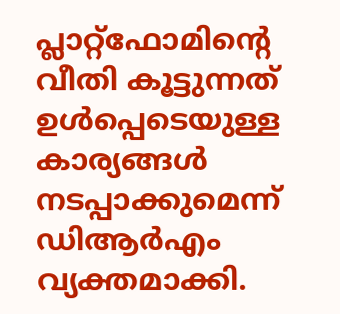പ്ലാറ്റ്ഫോമിന്റെ വീതി കൂട്ടുന്നത് ഉൾപ്പെടെയുള്ള കാര്യങ്ങൾ നടപ്പാക്കുമെന്ന് ഡിആർഎം വ്യക്തമാക്കി.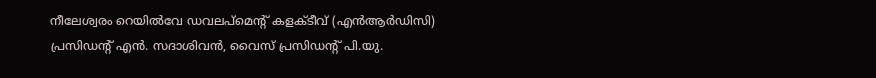നീലേശ്വരം റെയിൽവേ ഡവലപ്മെന്റ് കളക്ടീവ് (എൻആർഡിസി) പ്രസിഡന്റ് എൻ. സദാശിവൻ, വൈസ് പ്രസിഡന്റ് പി.യു.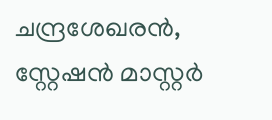ചന്ദ്രശേഖരൻ, സ്റ്റേഷൻ മാസ്റ്റർ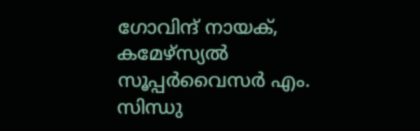ഗോവിന്ദ് നായക്, കമേഴ്സ്യൽ സൂപ്പർവൈസർ എം. സിന്ധു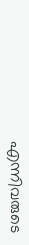എന്നിവരുടെ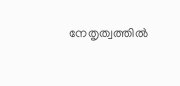നേതൃത്വത്തിൽ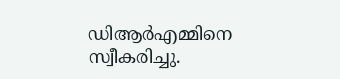ഡിആർഎമ്മിനെ സ്വീകരിച്ചു.